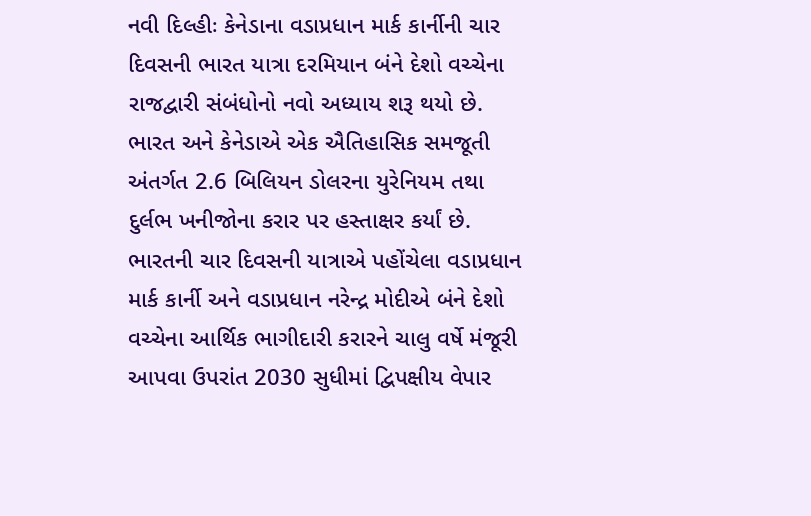નવી દિલ્હીઃ કેનેડાના વડાપ્રધાન માર્ક કાર્નીની ચાર દિવસની ભારત યાત્રા દરમિયાન બંને દેશો વચ્ચેના રાજદ્વારી સંબંધોનો નવો અધ્યાય શરૂ થયો છે. ભારત અને કેનેડાએ એક ઐતિહાસિક સમજૂતી અંતર્ગત 2.6 બિલિયન ડોલરના યુરેનિયમ તથા દુર્લભ ખનીજોના કરાર પર હસ્તાક્ષર કર્યાં છે.
ભારતની ચાર દિવસની યાત્રાએ પહોંચેલા વડાપ્રધાન માર્ક કાર્ની અને વડાપ્રધાન નરેન્દ્ર મોદીએ બંને દેશો વચ્ચેના આર્થિક ભાગીદારી કરારને ચાલુ વર્ષે મંજૂરી આપવા ઉપરાંત 2030 સુધીમાં દ્વિપક્ષીય વેપાર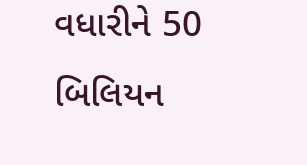વધારીને 50 બિલિયન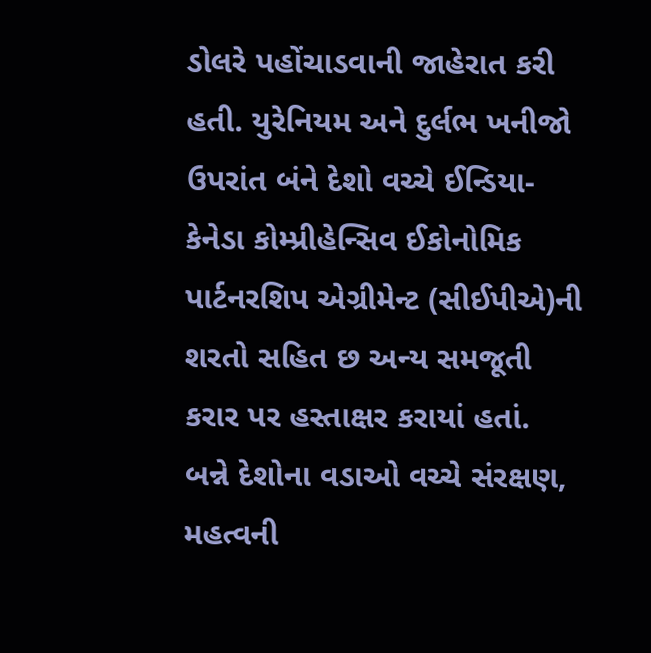ડોલરે પહોંચાડવાની જાહેરાત કરી હતી. યુરેનિયમ અને દુર્લભ ખનીજો ઉપરાંત બંને દેશો વચ્ચે ઈન્ડિયા-કેનેડા કોમ્પ્રીહેન્સિવ ઈકોનોમિક પાર્ટનરશિપ એગ્રીમેન્ટ (સીઈપીએ)ની શરતો સહિત છ અન્ય સમજૂતી કરાર પર હસ્તાક્ષર કરાયાં હતાં.
બન્ને દેશોના વડાઓ વચ્ચે સંરક્ષણ, મહત્વની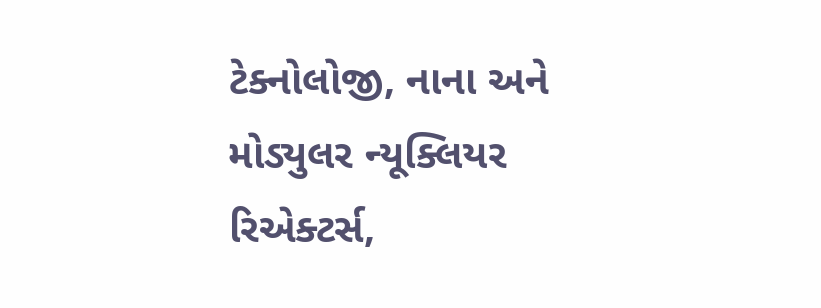ટેક્નોલોજી, નાના અને મોડ્યુલર ન્યૂક્લિયર રિએક્ટર્સ,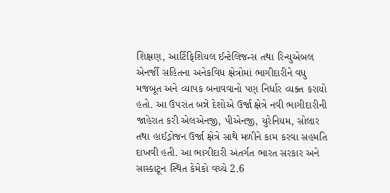શિક્ષણ, આર્ટિફિશિયલ ઈન્ટેલિજન્સ તથા રિન્યુએબલ એનર્જી સહિતના અનેકવિધ ક્ષેત્રોમાં ભાગીદારીને વધુ મજબૂત અને વ્યાપક બનાવવાનો પણ નિર્ધાર વ્યક્ત કરાયો હતો. આ ઉપરાંત બન્ને દેશોએ ઉર્જા ક્ષેત્રે નવી ભાગીદારીની જાહેરાત કરી એલએનજી, પીએનજી, યુરેનિયમ, સોલાર તથા હાઈડ્રોજન ઉર્જા ક્ષેત્રે સાથે મળીને કામ કરવા સહમતિ દાખવી હતી. આ ભાગીદારી અંતર્ગત ભારત સરકાર અને સાસ્કાટૂન સ્થિત કેમેકો વચ્ચે 2.6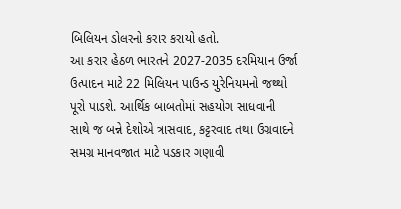બિલિયન ડોલરનો કરાર કરાયો હતો.
આ કરાર હેઠળ ભારતને 2027-2035 દરમિયાન ઉર્જા ઉત્પાદન માટે 22 મિલિયન પાઉન્ડ યુરેનિયમનો જથ્થો પૂરો પાડશે. આર્થિક બાબતોમાં સહયોગ સાધવાની સાથે જ બન્ને દેશોએ ત્રાસવાદ, કટ્ટરવાદ તથા ઉગ્રવાદને સમગ્ર માનવજાત માટે પડકાર ગણાવી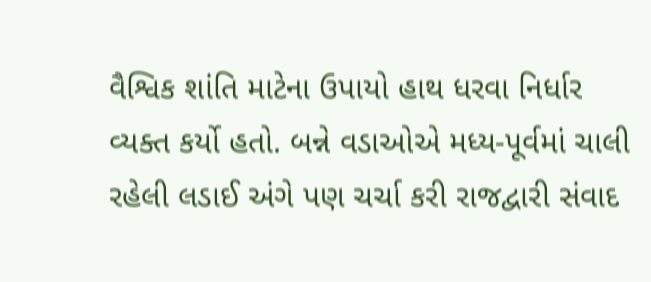વૈશ્વિક શાંતિ માટેના ઉપાયો હાથ ધરવા નિર્ધાર વ્યક્ત કર્યો હતો. બન્ને વડાઓએ મધ્ય-પૂર્વમાં ચાલી રહેલી લડાઈ અંગે પણ ચર્ચા કરી રાજદ્વારી સંવાદ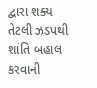દ્વારા શક્ય તેટલી ઝડપથી શાંતિ બહાલ કરવાની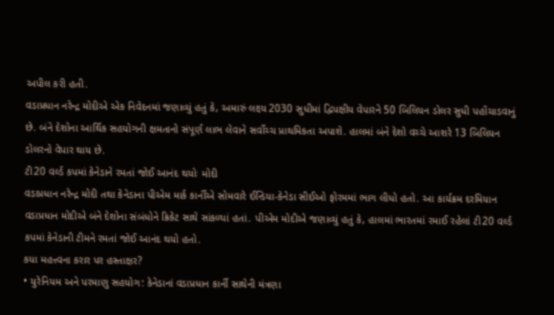અપીલ કરી હતી.
વડાપ્રધાન નરેન્દ્ર મોદીએ એક નિવેદનમાં જણાવ્યું હતું કે, અમારું લક્ષ્ય 2030 સુધીમાં દ્વિપક્ષીય વેપારને 50 બિલિયન ડોલર સુધી પહોંચાડવાનું છે. બંને દેશોના આર્થિક સહયોગની ક્ષમતાનો સંપૂર્ણ લાભ લેવાને સર્વોચ્ચ પ્રાથમિકતા અપાશે. હાલમાં બંને દેશો વચ્ચે આશરે 13 બિલિયન ડોલરનો વેપાર થાય છે.
ટી20 વર્લ્ડ કપમાં કેનેડાને રમતાં જોઈ આનંદ થયોઃ મોદી
વડાપ્રધાન નરેન્દ્ર મોદી તથા કેનેડાના પીએમ માર્ક કાર્નીએ સોમવારે ઈન્ડિયા-કેનેડા સીઈઓ ફોરમમાં ભાગ લીધો હતો. આ કાર્યક્રમ દરમિયાન વડાપ્રધાન મોદીએ બંને દેશોના સંબંધોને ક્રિકેટ સાથે સાંકળ્યાં હતાં. પીએમ મોદીએ જણાવ્યું હતું કે, હાલમાં ભારતમાં રમાઈ રહેલાં ટી20 વર્લ્ડ કપમાં કેનેડાની ટીમને રમતાં જોઈ આનંદ થયો હતો.
કયા મહત્ત્વના કરાર પર હસ્તાક્ષર?
• યુરેનિયમ અને પરમાણુ સહયોગ: કેનેડાનાં વડાપ્રધાન કાર્ની સાથેની મંત્રણા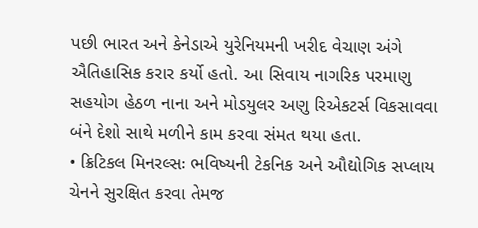પછી ભારત અને કેનેડાએ યુરેનિયમની ખરીદ વેચાણ અંગે ઐતિહાસિક કરાર કર્યો હતો. આ સિવાય નાગરિક પરમાણુ સહયોગ હેઠળ નાના અને મોડયુલર અણુ રિએકટર્સ વિકસાવવા બંને દેશો સાથે મળીને કામ કરવા સંમત થયા હતા.
• ક્રિટિકલ મિનરલ્સઃ ભવિષ્યની ટેકનિક અને ઔદ્યોગિક સપ્લાય ચેનને સુરક્ષિત કરવા તેમજ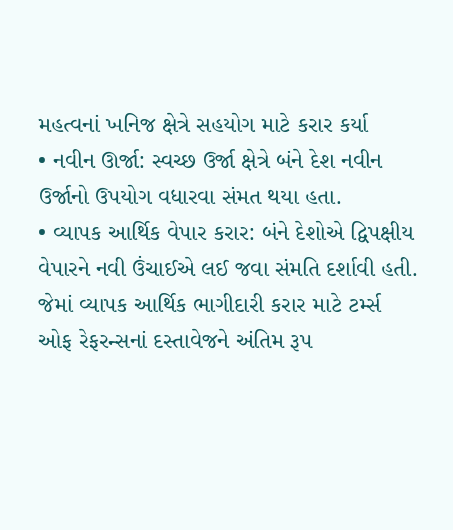મહત્વનાં ખનિજ ક્ષેત્રે સહયોગ માટે કરાર કર્યા
• નવીન ઊર્જા: સ્વચ્છ ઉર્જા ક્ષેત્રે બંને દેશ નવીન ઉર્જાનો ઉપયોગ વધારવા સંમત થયા હતા.
• વ્યાપક આર્થિક વેપાર કરાર: બંને દેશોએ દ્વિપક્ષીય વેપારને નવી ઉંચાઈએ લઈ જવા સંમતિ દર્શાવી હતી. જેમાં વ્યાપક આર્થિક ભાગીદારી કરાર માટે ટર્મ્સ ઓફ રેફરન્સનાં દસ્તાવેજને અંતિમ રૂપ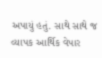અપાયું હતું. સાથે સાથે જ વ્યાપક આર્થિક વેપાર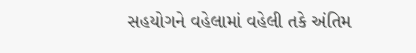સહયોગને વહેલામાં વહેલી તકે અંતિમ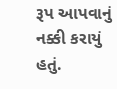રૂપ આપવાનું નક્કી કરાયું હતું.